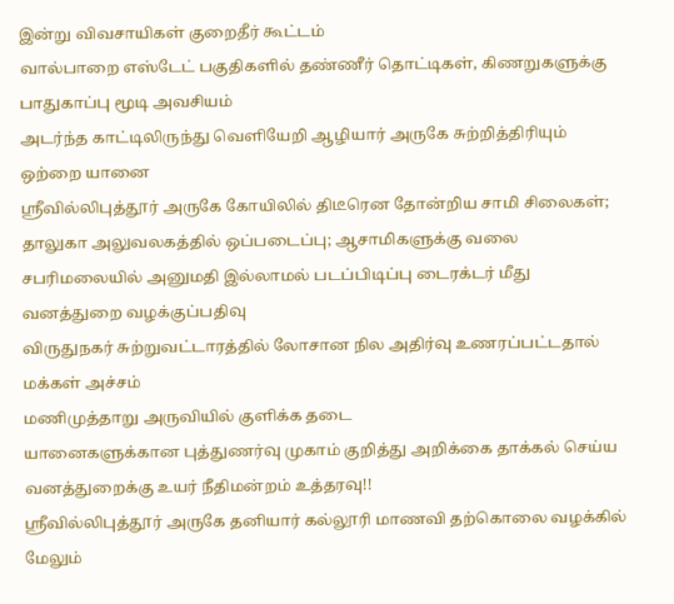இன்று விவசாயிகள் குறைதீர் கூட்டம்
வால்பாறை எஸ்டேட் பகுதிகளில் தண்ணீர் தொட்டிகள், கிணறுகளுக்கு பாதுகாப்பு மூடி அவசியம்
அடர்ந்த காட்டிலிருந்து வெளியேறி ஆழியார் அருகே சுற்றித்திரியும் ஒற்றை யானை
ஸ்ரீவில்லிபுத்தூர் அருகே கோயிலில் திடீரென தோன்றிய சாமி சிலைகள்; தாலுகா அலுவலகத்தில் ஒப்படைப்பு; ஆசாமிகளுக்கு வலை
சபரிமலையில் அனுமதி இல்லாமல் படப்பிடிப்பு டைரக்டர் மீது வனத்துறை வழக்குப்பதிவு
விருதுநகர் சுற்றுவட்டாரத்தில் லோசான நில அதிர்வு உணரப்பட்டதால் மக்கள் அச்சம்
மணிமுத்தாறு அருவியில் குளிக்க தடை
யானைகளுக்கான புத்துணர்வு முகாம் குறித்து அறிக்கை தாக்கல் செய்ய வனத்துறைக்கு உயர் நீதிமன்றம் உத்தரவு!!
ஸ்ரீவில்லிபுத்தூர் அருகே தனியார் கல்லூரி மாணவி தற்கொலை வழக்கில் மேலும்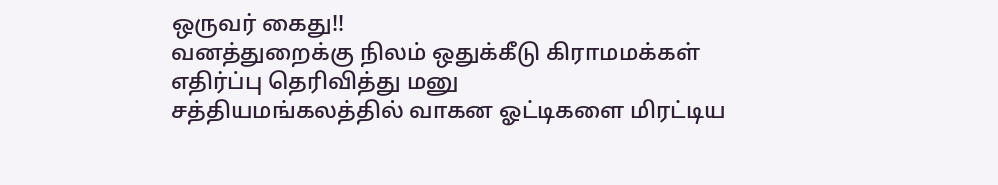ஒருவர் கைது!!
வனத்துறைக்கு நிலம் ஒதுக்கீடு கிராமமக்கள் எதிர்ப்பு தெரிவித்து மனு
சத்தியமங்கலத்தில் வாகன ஓட்டிகளை மிரட்டிய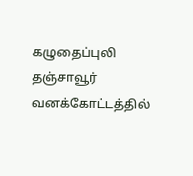கழுதைப்புலி
தஞ்சாவூர் வனக்கோட்டத்தில்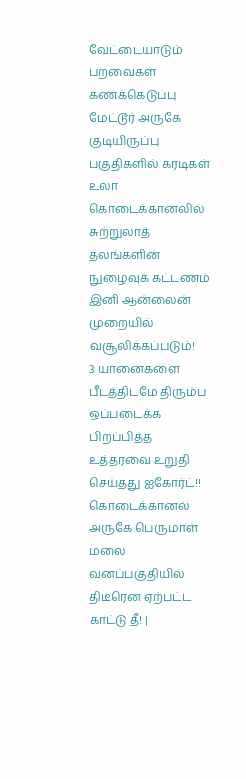வேட்டையாடும் பறவைகள் கணக்கெடுப்பு
மேட்டூர் அருகே குடியிருப்பு பகுதிகளில் கரடிகள் உலா
கொடைக்கானலில் சுற்றுலாத் தலங்களின் நுழைவுக் கட்டணம் இனி ஆன்லைன் முறையில் வசூலிக்கப்படும்!
3 யானைகளை பீடத்திடமே திரும்ப ஒப்படைக்க பிறப்பித்த உத்தரவை உறுதி செய்தது ஐகோர்ட்!!
கொடைக்கானல் அருகே பெருமாள் மலை வனப்பகுதியில் திடீரென ஏற்பட்ட காட்டு தீ! |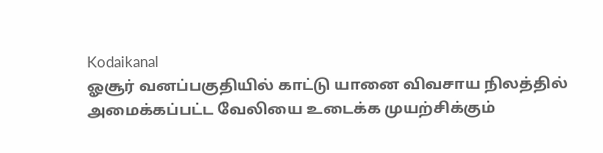Kodaikanal
ஓசூர் வனப்பகுதியில் காட்டு யானை விவசாய நிலத்தில் அமைக்கப்பட்ட வேலியை உடைக்க முயற்சிக்கும்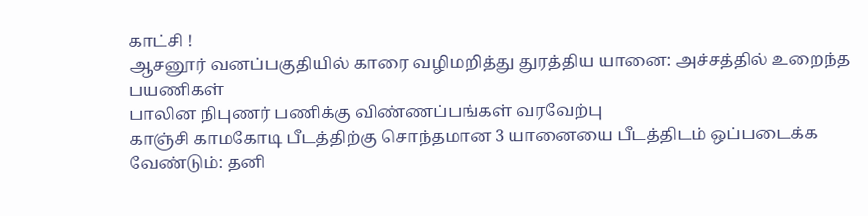காட்சி !
ஆசனூர் வனப்பகுதியில் காரை வழிமறித்து துரத்திய யானை: அச்சத்தில் உறைந்த பயணிகள்
பாலின நிபுணர் பணிக்கு விண்ணப்பங்கள் வரவேற்பு
காஞ்சி காமகோடி பீடத்திற்கு சொந்தமான 3 யானையை பீடத்திடம் ஒப்படைக்க வேண்டும்: தனி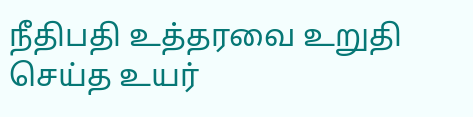நீதிபதி உத்தரவை உறுதி செய்த உயர்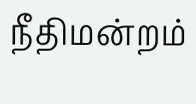நீதிமன்றம்